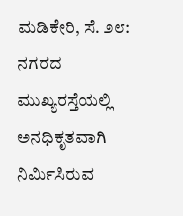ಮಡಿಕೇರಿ, ಸೆ. ೨೮: ನಗರದ ಮುಖ್ಯರಸ್ತೆಯಲ್ಲಿ ಅನಧಿಕೃತವಾಗಿ ನಿರ್ಮಿಸಿರುವ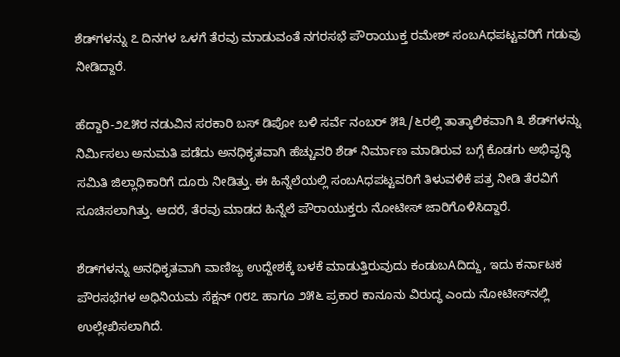ಶೆಡ್‌ಗಳನ್ನು ೭ ದಿನಗಳ ಒಳಗೆ ತೆರವು ಮಾಡುವಂತೆ ನಗರಸಭೆ ಪೌರಾಯುಕ್ತ ರಮೇಶ್ ಸಂಬAಧಪಟ್ಟವರಿಗೆ ಗಡುವು ನೀಡಿದ್ದಾರೆ.

ಹೆದ್ದಾರಿ-೨೭೫ರ ನಡುವಿನ ಸರಕಾರಿ ಬಸ್ ಡಿಪೋ ಬಳಿ ಸರ್ವೆ ನಂಬರ್ ೫೩/೬ರಲ್ಲಿ ತಾತ್ಕಾಲಿಕವಾಗಿ ೩ ಶೆಡ್‌ಗಳನ್ನು ನಿರ್ಮಿಸಲು ಅನುಮತಿ ಪಡೆದು ಅನಧಿಕೃತವಾಗಿ ಹೆಚ್ಚುವರಿ ಶೆಡ್ ನಿರ್ಮಾಣ ಮಾಡಿರುವ ಬಗ್ಗೆ ಕೊಡಗು ಅಭಿವೃದ್ಧಿ ಸಮಿತಿ ಜಿಲ್ಲಾಧಿಕಾರಿಗೆ ದೂರು ನೀಡಿತ್ತು. ಈ ಹಿನ್ನೆಲೆಯಲ್ಲಿ ಸಂಬAಧಪಟ್ಟವರಿಗೆ ತಿಳುವಳಿಕೆ ಪತ್ರ ನೀಡಿ ತೆರವಿಗೆ ಸೂಚಿಸಲಾಗಿತ್ತು. ಆದರೆ, ತೆರವು ಮಾಡದ ಹಿನ್ನೆಲೆ ಪೌರಾಯುಕ್ತರು ನೋಟೀಸ್ ಜಾರಿಗೊಳಿಸಿದ್ದಾರೆ.

ಶೆಡ್‌ಗಳನ್ನು ಅನಧಿಕೃತವಾಗಿ ವಾಣಿಜ್ಯ ಉದ್ದೇಶಕ್ಕೆ ಬಳಕೆ ಮಾಡುತ್ತಿರುವುದು ಕಂಡುಬAದಿದ್ದು, ಇದು ಕರ್ನಾಟಕ ಪೌರಸಭೆಗಳ ಅಧಿನಿಯಮ ಸೆಕ್ಷನ್ ೧೮೭ ಹಾಗೂ ೨೫೬ ಪ್ರಕಾರ ಕಾನೂನು ವಿರುದ್ಧ ಎಂದು ನೋಟೀಸ್‌ನಲ್ಲಿ ಉಲ್ಲೇಖಿಸಲಾಗಿದೆ.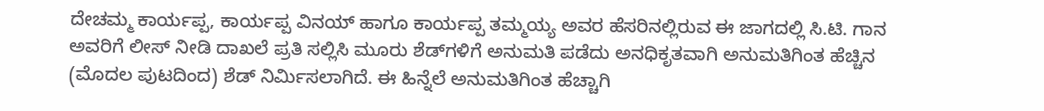ದೇಚಮ್ಮ ಕಾರ್ಯಪ್ಪ, ಕಾರ್ಯಪ್ಪ ವಿನಯ್ ಹಾಗೂ ಕಾರ್ಯಪ್ಪ ತಮ್ಮಯ್ಯ ಅವರ ಹೆಸರಿನಲ್ಲಿರುವ ಈ ಜಾಗದಲ್ಲಿ ಸಿ.ಟಿ. ಗಾನ ಅವರಿಗೆ ಲೀಸ್ ನೀಡಿ ದಾಖಲೆ ಪ್ರತಿ ಸಲ್ಲಿಸಿ ಮೂರು ಶೆಡ್‌ಗಳಿಗೆ ಅನುಮತಿ ಪಡೆದು ಅನಧಿಕೃತವಾಗಿ ಅನುಮತಿಗಿಂತ ಹೆಚ್ಚಿನ (ಮೊದಲ ಪುಟದಿಂದ) ಶೆಡ್ ನಿರ್ಮಿಸಲಾಗಿದೆ. ಈ ಹಿನ್ನೆಲೆ ಅನುಮತಿಗಿಂತ ಹೆಚ್ಚಾಗಿ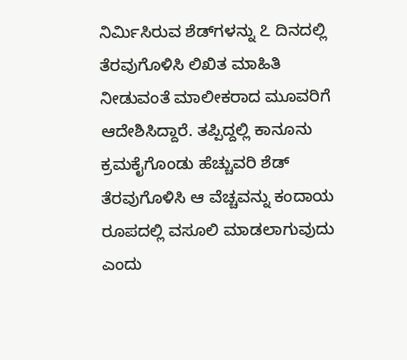ನಿರ್ಮಿಸಿರುವ ಶೆಡ್‌ಗಳನ್ನು ೭ ದಿನದಲ್ಲಿ ತೆರವುಗೊಳಿಸಿ ಲಿಖಿತ ಮಾಹಿತಿ ನೀಡುವಂತೆ ಮಾಲೀಕರಾದ ಮೂವರಿಗೆ ಆದೇಶಿಸಿದ್ದಾರೆ. ತಪ್ಪಿದ್ದಲ್ಲಿ ಕಾನೂನು ಕ್ರಮಕೈಗೊಂಡು ಹೆಚ್ಚುವರಿ ಶೆಡ್ ತೆರವುಗೊಳಿಸಿ ಆ ವೆಚ್ಚವನ್ನು ಕಂದಾಯ ರೂಪದಲ್ಲಿ ವಸೂಲಿ ಮಾಡಲಾಗುವುದು ಎಂದು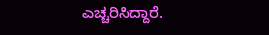ಎಚ್ಚರಿಸಿದ್ದಾರೆ.